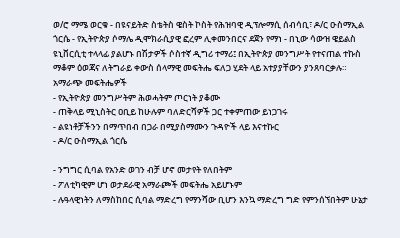ወ/ሮ ማሜ ወርቁ - በዩናይትድ ስቴትስ ዌስት ኮስት የሕዝባዊ ዲፕሎማሲ ሰብሳቢ፣ ዶ/ር ዑስማኢል ጎርሴ - የኢትዮጵያ ሶማሌ ዲሞክራሲያዊ ፎረም ሊቀመንበርና ደጀን የማነ - በኒው ሳውዝ ዌይልስ ዩኒቨርሲቲ ተላላፊ ያልሆኑ በሽታዎች ሶስተኛ ዲግሪ ተማሪ፤ በኢትዮጵያ መንግሥት የተናጠል ተኩስ ማቆም ዕወጃና ለትግራይ ቀውስ ሰላማዊ መፍትሔ ፍለጋ ሂደት ላይ አተያያቸውን ያንጸባርቃሉ።
አማራጭ መፍትሔዎች
- የኢትዮጵያ መንግሥትም ሕወሓትም ጦርነት ያቆሙ
- ጠቅላይ ሚኒስትር ዐቢይ ከሁሉም ባለድርሻዎች ጋር ተቀምጠው ይነጋገሩ
- ልዩነቶቻችንን በማጥበብ በጋራ በሚያስማሙን ጉዳዮች ላይ እናተኩር
- ዶ/ር ዑስማኢል ጎርሴ

- ንግግር ሲባል የአንድ ወገን ብቻ ሆኖ መታየት የለበትም
- ፖለቲካዊም ሆነ ወታደራዊ አማራጮች መፍትሔ አይሆኑም
- ሉዓላዊነትን ለማስከበር ሲባል ማድረግ የማንሻው ቢሆን እንኳ ማድረግ ግድ የምንሰኘበትም ሁኔታ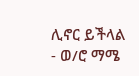ሊኖር ይችላል
- ወ/ሮ ማሜ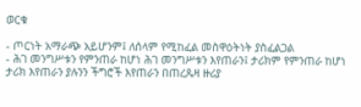ወርቁ

- ጦርነት አማራጭ አይሆንም፤ ለሰላም የሚከፈል መስዋዕትነት ያስፈልጋል
- ሕገ መንግሥቱን የምንጠራ ከሆነ ሕገ መንግሥቱን እየጠራን፤ ታሪክም የምንጠራ ከሆነ ታሪክ እየጠራን ያሉንን ችግሮች እየጠራን በጠረጴዛ ዙሪያ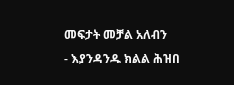መፍታት መቻል አለብን
- እያንዳንዱ ክልል ሕዝበ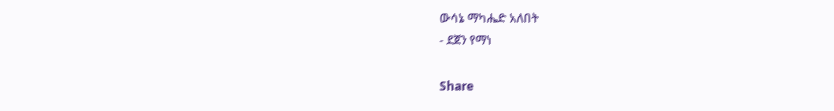ውሳኔ ማካሔድ አለበት
- ደጀን የማነ

Share